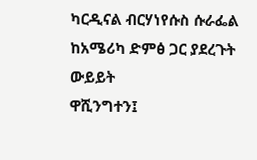ካርዲናል ብርሃነየሱስ ሱራፌል ከአሜሪካ ድምፅ ጋር ያደረጉት ውይይት
ዋሺንግተን፤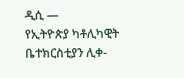ዲሲ —
የኢትዮጵያ ካቶሊካዊት ቤተክርስቲያን ሊቀ-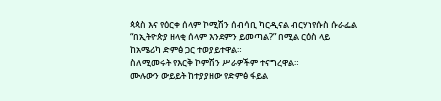ጳጳስ እና የዕርቀ ሰላም ኮሚሽን ሰብሳቢ ካርዲናል ብርሃነየሱስ ሱራፌል “በኢትዮጵያ ዘላቂ ሰላም እንደምን ይመጣል?” በሚል ርዕስ ላይ ከአሜሪካ ድምፅ ጋር ተወያይተዋል።
ስለሚመሩት የእርቅ ኮምሽን ሥራዎችም ተናግረዋል።
ሙሉውን ውይይት ከተያያዘው የድምፅ ፋይል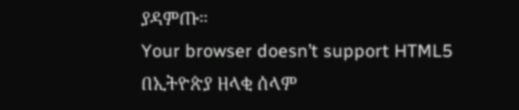ያዳምጡ።
Your browser doesn’t support HTML5
በኢትዮጵያ ዘላቂ ሰላም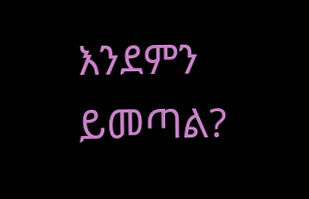እንደምን ይመጣል?